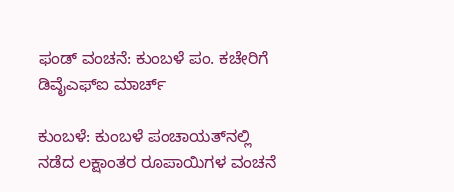ಫಂಡ್ ವಂಚನೆ: ಕುಂಬಳೆ ಪಂ. ಕಚೇರಿಗೆ ಡಿವೈಎಫ್‌ಐ ಮಾರ್ಚ್

ಕುಂಬಳೆ: ಕುಂಬಳೆ ಪಂಚಾಯತ್‌ನಲ್ಲಿ ನಡೆದ ಲಕ್ಷಾಂತರ ರೂಪಾಯಿಗಳ ವಂಚನೆ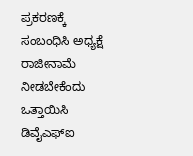ಪ್ರಕರಣಕ್ಕೆ ಸಂಬಂಧಿಸಿ ಅಧ್ಯಕ್ಷೆ ರಾಜೀನಾಮೆ ನೀಡಬೇಕೆಂದು ಒತ್ತಾಯಿಸಿ ಡಿವೈಎಫ್‌ಐ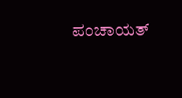ಪಂಚಾಯತ್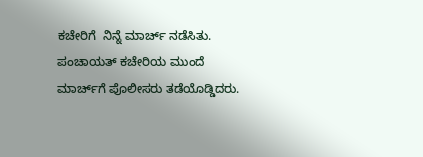ಕಚೇರಿಗೆ  ನಿನ್ನೆ ಮಾರ್ಚ್ ನಡೆಸಿತು. ಪಂಚಾಯತ್ ಕಚೇರಿಯ ಮುಂದೆ ಮಾರ್ಚ್‌ಗೆ ಪೊಲೀಸರು ತಡೆಯೊಡ್ಡಿದರು.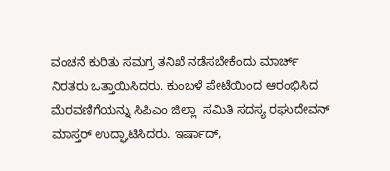ವಂಚನೆ ಕುರಿತು ಸಮಗ್ರ ತನಿಖೆ ನಡೆಸಬೇಕೆಂದು ಮಾರ್ಚ್ ನಿರತರು ಒತ್ತಾಯಿಸಿದರು. ಕುಂಬಳೆ ಪೇಟೆಯಿಂದ ಆರಂಭಿಸಿದ ಮೆರವಣಿಗೆಯನ್ನು ಸಿಪಿಎಂ ಜಿಲ್ಲಾ  ಸಮಿತಿ ಸದಸ್ಯ ರಘುದೇವನ್ ಮಾಸ್ತರ್ ಉದ್ಘಾಟಿಸಿದರು. ಇರ್ಷಾದ್,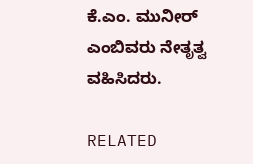ಕೆ.ಎಂ. ಮುನೀರ್ ಎಂಬಿವರು ನೇತೃತ್ವ ವಹಿಸಿದರು.

RELATED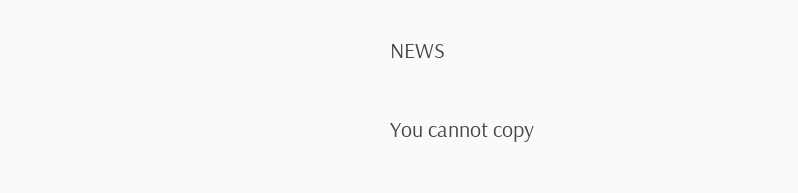NEWS

You cannot copy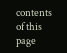contents of this page